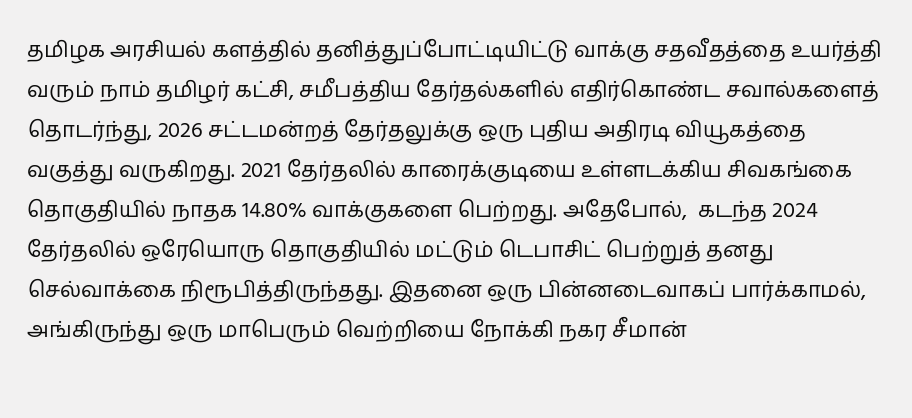தமிழக அரசியல் களத்தில் தனித்துப்போட்டியிட்டு வாக்கு சதவீதத்தை உயர்த்தி வரும் நாம் தமிழர் கட்சி, சமீபத்திய தேர்தல்களில் எதிர்கொண்ட சவால்களைத் தொடர்ந்து, 2026 சட்டமன்றத் தேர்தலுக்கு ஒரு புதிய அதிரடி வியூகத்தை வகுத்து வருகிறது. 2021 தேர்தலில் காரைக்குடியை உள்ளடக்கிய சிவகங்கை தொகுதியில் நாதக 14.80% வாக்குகளை பெற்றது. அதேபோல்,  கடந்த 2024 தேர்தலில் ஒரேயொரு தொகுதியில் மட்டும் டெபாசிட் பெற்றுத் தனது செல்வாக்கை நிரூபித்திருந்தது. இதனை ஒரு பின்னடைவாகப் பார்க்காமல், அங்கிருந்து ஒரு மாபெரும் வெற்றியை நோக்கி நகர சீமான்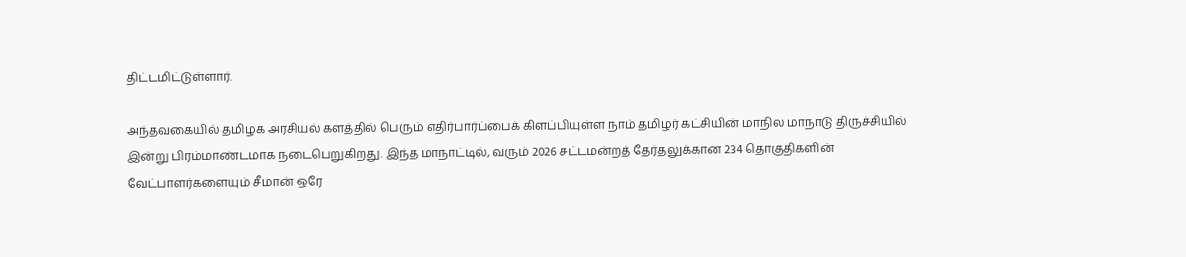திட்டமிட்டுள்ளார்.

அந்தவகையில் தமிழக அரசியல் களத்தில் பெரும் எதிர்பார்ப்பைக் கிளப்பியுள்ள நாம் தமிழர் கட்சியின் மாநில மாநாடு திருச்சியில் இன்று பிரம்மாண்டமாக நடைபெறுகிறது. இந்த மாநாட்டில், வரும் 2026 சட்டமன்றத் தேர்தலுக்கான 234 தொகுதிகளின் வேட்பாளர்களையும் சீமான் ஒரே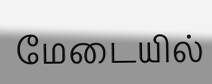மேடையில்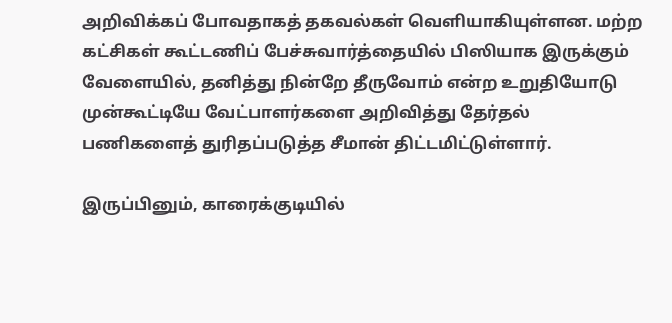அறிவிக்கப் போவதாகத் தகவல்கள் வெளியாகியுள்ளன. மற்ற கட்சிகள் கூட்டணிப் பேச்சுவார்த்தையில் பிஸியாக இருக்கும் வேளையில், தனித்து நின்றே தீருவோம் என்ற உறுதியோடு முன்கூட்டியே வேட்பாளர்களை அறிவித்து தேர்தல் பணிகளைத் துரிதப்படுத்த சீமான் திட்டமிட்டுள்ளார்.

இருப்பினும், காரைக்குடியில்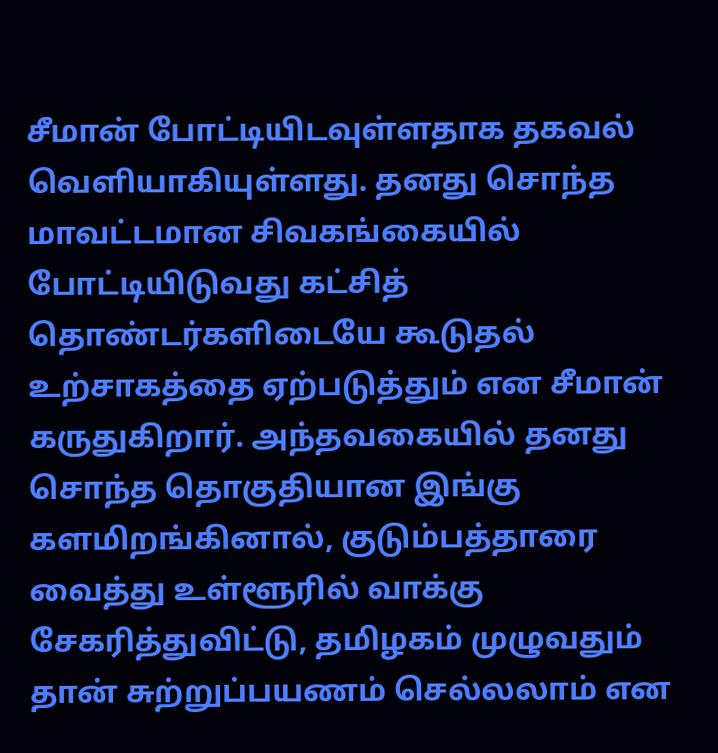சீமான் போட்டியிடவுள்ளதாக தகவல் வெளியாகியுள்ளது. தனது சொந்த மாவட்டமான சிவகங்கையில் போட்டியிடுவது கட்சித் தொண்டர்களிடையே கூடுதல் உற்சாகத்தை ஏற்படுத்தும் என சீமான் கருதுகிறார். அந்தவகையில் தனது சொந்த தொகுதியான இங்கு களமிறங்கினால், குடும்பத்தாரை வைத்து உள்ளூரில் வாக்கு சேகரித்துவிட்டு, தமிழகம் முழுவதும் தான் சுற்றுப்பயணம் செல்லலாம் என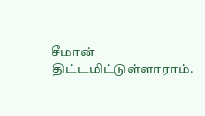சீமான் திட்டமிட்டுள்ளாராம்.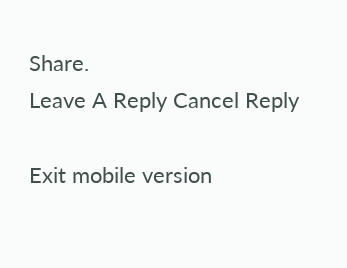Share.
Leave A Reply Cancel Reply

Exit mobile version